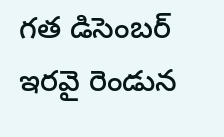గత డిసెంబర్ ఇరవై రెండున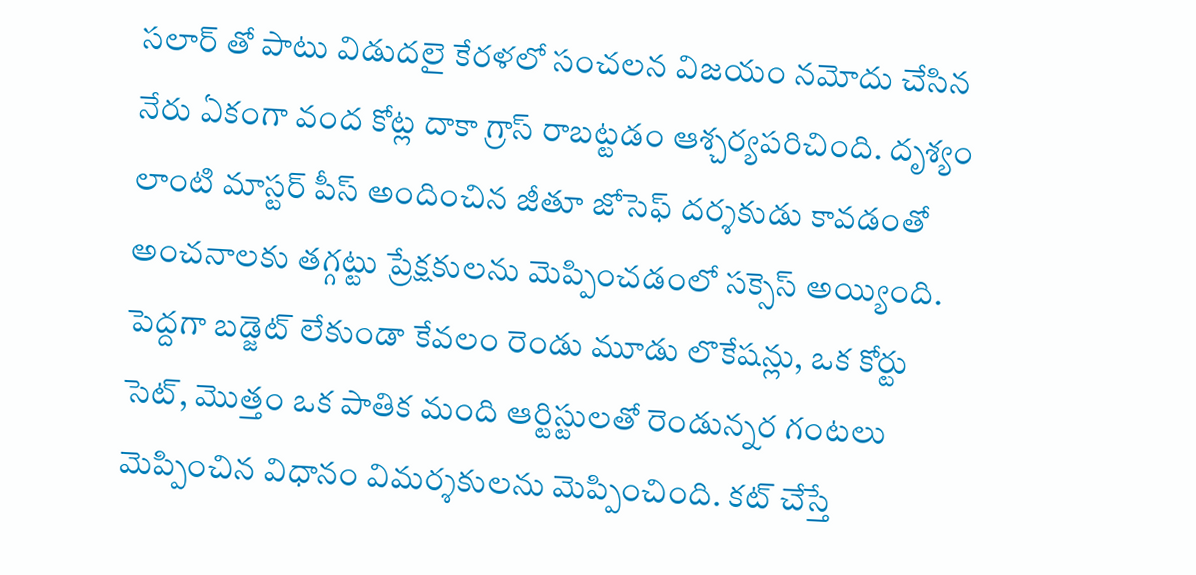సలార్ తో పాటు విడుదలై కేరళలో సంచలన విజయం నమోదు చేసిన నేరు ఏకంగా వంద కోట్ల దాకా గ్రాస్ రాబట్టడం ఆశ్చర్యపరిచింది. దృశ్యం లాంటి మాస్టర్ పీస్ అందించిన జీతూ జోసెఫ్ దర్శకుడు కావడంతో అంచనాలకు తగ్గట్టు ప్రేక్షకులను మెప్పించడంలో సక్సెస్ అయ్యింది. పెద్దగా బడ్జెట్ లేకుండా కేవలం రెండు మూడు లొకేషన్లు, ఒక కోర్టు సెట్, మొత్తం ఒక పాతిక మంది ఆర్టిస్టులతో రెండున్నర గంటలు మెప్పించిన విధానం విమర్శకులను మెప్పించింది. కట్ చేస్తే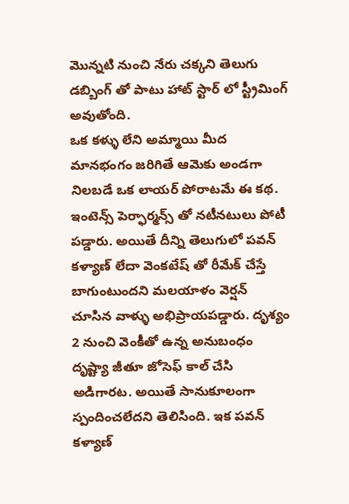మొన్నటి నుంచి నేరు చక్కని తెలుగు డబ్బింగ్ తో పాటు హాట్ స్టార్ లో స్ట్రీమింగ్ అవుతోంది.
ఒక కళ్ళు లేని అమ్మాయి మీద మానభంగం జరిగితే ఆమెకు అండగా నిలబడే ఒక లాయర్ పోరాటమే ఈ కథ. ఇంటెన్స్ పెర్ఫార్మన్స్ తో నటీనటులు పోటీ పడ్డారు. అయితే దీన్ని తెలుగులో పవన్ కళ్యాణ్ లేదా వెంకటేష్ తో రీమేక్ చేస్తే బాగుంటుందని మలయాళం వెర్షన్ చూసిన వాళ్ళు అభిప్రాయపడ్డారు. దృశ్యం 2 నుంచి వెంకీతో ఉన్న అనుబంధం దృష్ట్యా జీతూ జోసెఫ్ కాల్ చేసి అడిగారట. అయితే సానుకూలంగా స్పందించలేదని తెలిసింది. ఇక పవన్ కళ్యాణ్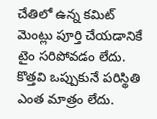చేతిలో ఉన్న కమిట్ మెంట్లు పూర్తి చేయడానికే టైం సరిపోవడం లేదు. కొత్తవి ఒప్పుకునే పరిస్థితి ఎంత మాత్రం లేదు.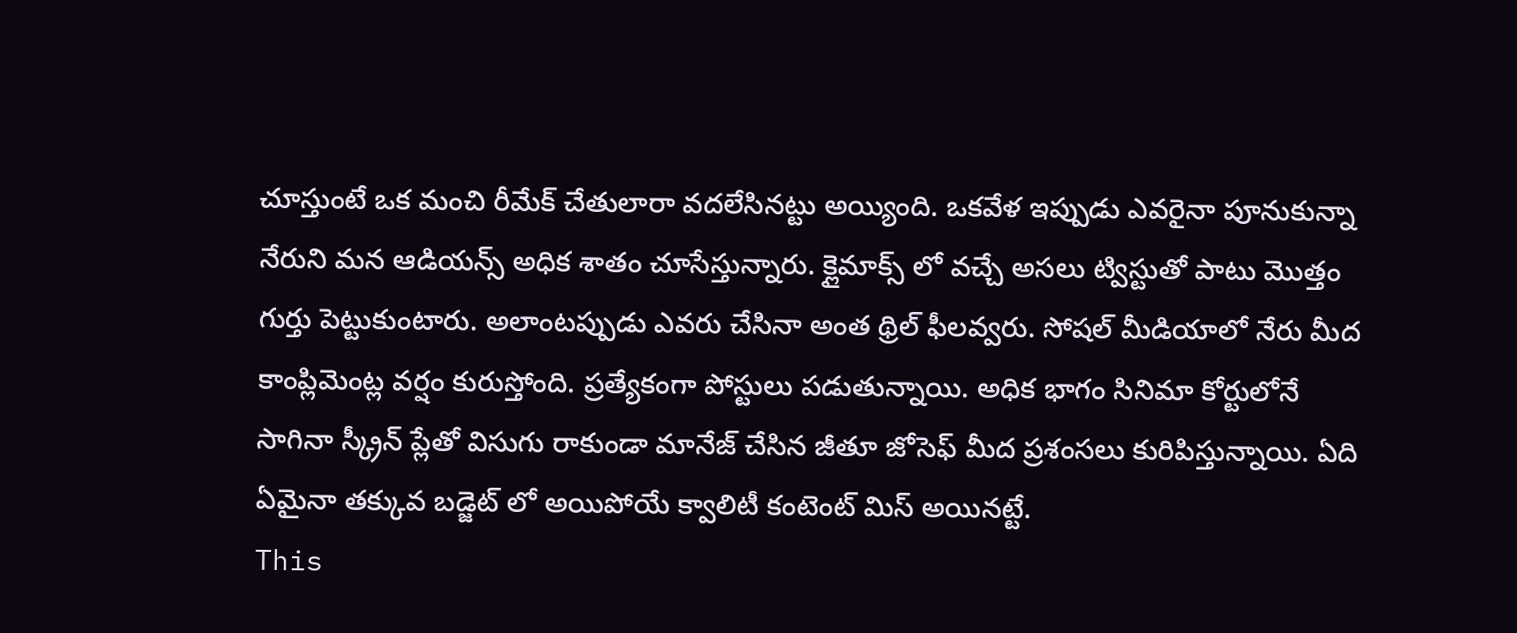చూస్తుంటే ఒక మంచి రీమేక్ చేతులారా వదలేసినట్టు అయ్యింది. ఒకవేళ ఇప్పుడు ఎవరైనా పూనుకున్నా నేరుని మన ఆడియన్స్ అధిక శాతం చూసేస్తున్నారు. క్లైమాక్స్ లో వచ్చే అసలు ట్విస్టుతో పాటు మొత్తం గుర్తు పెట్టుకుంటారు. అలాంటప్పుడు ఎవరు చేసినా అంత థ్రిల్ ఫీలవ్వరు. సోషల్ మీడియాలో నేరు మీద కాంప్లిమెంట్ల వర్షం కురుస్తోంది. ప్రత్యేకంగా పోస్టులు పడుతున్నాయి. అధిక భాగం సినిమా కోర్టులోనే సాగినా స్క్రీన్ ప్లేతో విసుగు రాకుండా మానేజ్ చేసిన జీతూ జోసెఫ్ మీద ప్రశంసలు కురిపిస్తున్నాయి. ఏది ఏమైనా తక్కువ బడ్జెట్ లో అయిపోయే క్వాలిటీ కంటెంట్ మిస్ అయినట్టే.
This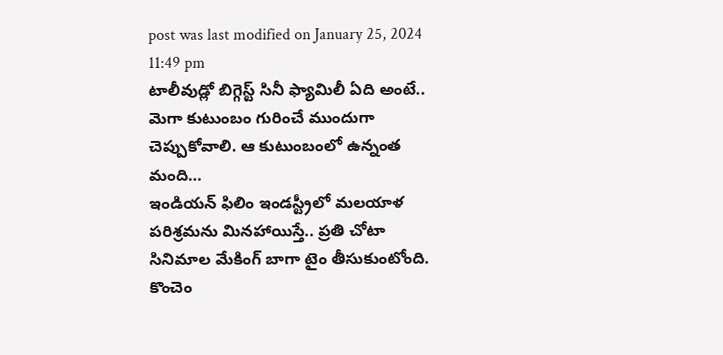post was last modified on January 25, 2024 11:49 pm
టాలీవుడ్లో బిగ్గెస్ట్ సినీ ఫ్యామిలీ ఏది అంటే.. మెగా కుటుంబం గురించే ముందుగా చెప్పుకోవాలి. ఆ కుటుంబంలో ఉన్నంత మంది…
ఇండియన్ ఫిలిం ఇండస్ట్రీలో మలయాళ పరిశ్రమను మినహాయిస్తే.. ప్రతి చోటా సినిమాల మేకింగ్ బాగా టైం తీసుకుంటోంది. కొంచెం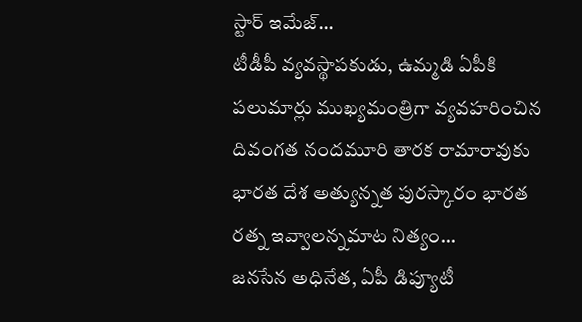స్టార్ ఇమేజ్…
టీడీపీ వ్యవస్థాపకుడు, ఉమ్మడి ఏపీకి పలుమార్లు ముఖ్యమంత్రిగా వ్యవహరించిన దివంగత నందమూరి తారక రామారావుకు భారత దేశ అత్యున్నత పురస్కారం భారత రత్న ఇవ్వాలన్నమాట నిత్యం…
జనసేన అధినేత, ఏపీ డిప్యూటీ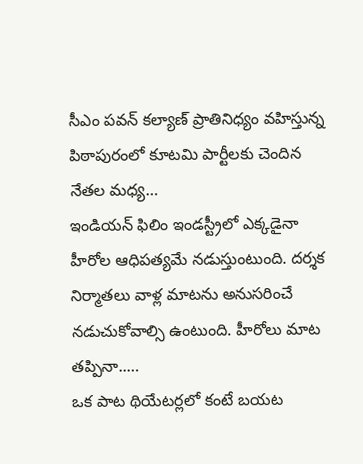సీఎం పవన్ కల్యాణ్ ప్రాతినిధ్యం వహిస్తున్న పిఠాపురంలో కూటమి పార్టీలకు చెందిన నేతల మధ్య…
ఇండియన్ ఫిలిం ఇండస్ట్రీలో ఎక్కడైనా హీరోల ఆధిపత్యమే నడుస్తుంటుంది. దర్శక నిర్మాతలు వాళ్ల మాటను అనుసరించే నడుచుకోవాల్సి ఉంటుంది. హీరోలు మాట తప్పినా..…
ఒక పాట థియేటర్లలో కంటే బయట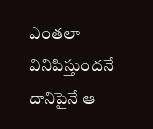ఎంతలా వినిపిస్తుందనే దానిపైనే ఆ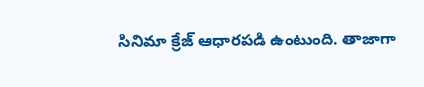సినిమా క్రేజ్ ఆధారపడి ఉంటుంది. తాజాగా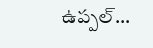ఉప్పల్…